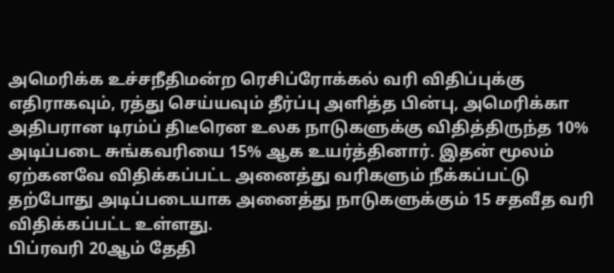அமெரிக்க உச்சநீதிமன்ற ரெசிப்ரோக்கல் வரி விதிப்புக்கு எதிராகவும், ரத்து செய்யவும் தீர்ப்பு அளித்த பின்பு, அமெரிக்கா அதிபரான டிரம்ப் திடீரென உலக நாடுகளுக்கு விதித்திருந்த 10% அடிப்படை சுங்கவரியை 15% ஆக உயர்த்தினார். இதன் மூலம் ஏற்கனவே விதிக்கப்பட்ட அனைத்து வரிகளும் நீக்கப்பட்டு தற்போது அடிப்படையாக அனைத்து நாடுகளுக்கும் 15 சதவீத வரி விதிக்கப்பட்ட உள்ளது.
பிப்ரவரி 20ஆம் தேதி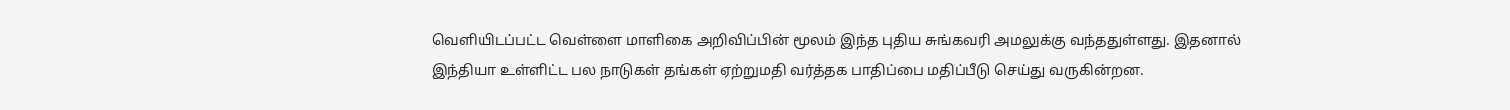வெளியிடப்பட்ட வெள்ளை மாளிகை அறிவிப்பின் மூலம் இந்த புதிய சுங்கவரி அமலுக்கு வந்ததுள்ளது. இதனால் இந்தியா உள்ளிட்ட பல நாடுகள் தங்கள் ஏற்றுமதி வர்த்தக பாதிப்பை மதிப்பீடு செய்து வருகின்றன.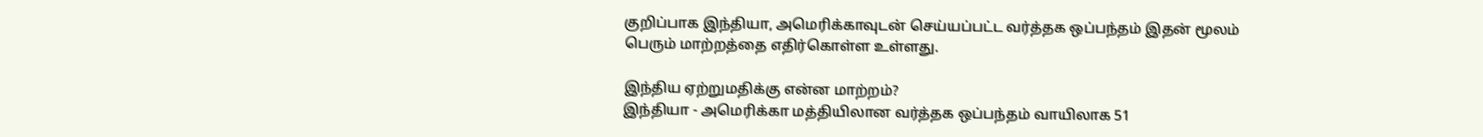குறிப்பாக இந்தியா, அமெரிக்காவுடன் செய்யப்பட்ட வர்த்தக ஒப்பந்தம் இதன் மூலம் பெரும் மாற்றத்தை எதிர்கொள்ள உள்ளது.

இந்திய ஏற்றுமதிக்கு என்ன மாற்றம்?
இந்தியா - அமெரிக்கா மத்தியிலான வர்த்தக ஒப்பந்தம் வாயிலாக 51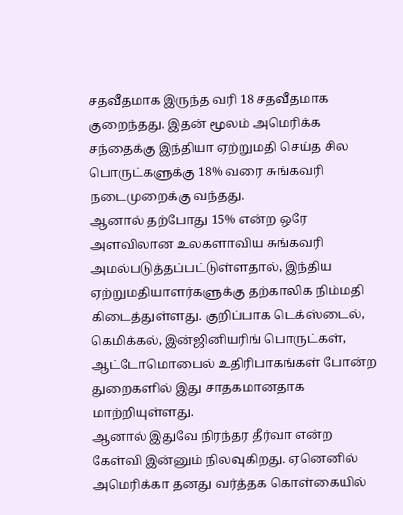சதவீதமாக இருந்த வரி 18 சதவீதமாக குறைந்தது. இதன் மூலம் அமெரிக்க சந்தைக்கு இந்தியா ஏற்றுமதி செய்த சில பொருட்களுக்கு 18% வரை சுங்கவரி நடைமுறைக்கு வந்தது.
ஆனால் தற்போது 15% என்ற ஒரே அளவிலான உலகளாவிய சுங்கவரி அமல்படுத்தப்பட்டுள்ளதால், இந்திய ஏற்றுமதியாளர்களுக்கு தற்காலிக நிம்மதி கிடைத்துள்ளது. குறிப்பாக டெக்ஸ்டைல், கெமிக்கல், இன்ஜினியரிங் பொருட்கள், ஆட்டோமொபைல் உதிரிபாகங்கள் போன்ற துறைகளில் இது சாதகமானதாக மாற்றியுள்ளது.
ஆனால் இதுவே நிரந்தர தீர்வா என்ற கேள்வி இன்னும் நிலவுகிறது. ஏனெனில் அமெரிக்கா தனது வர்த்தக கொள்கையில்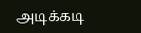அடிக்கடி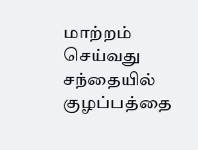மாற்றம் செய்வது சந்தையில் குழப்பத்தை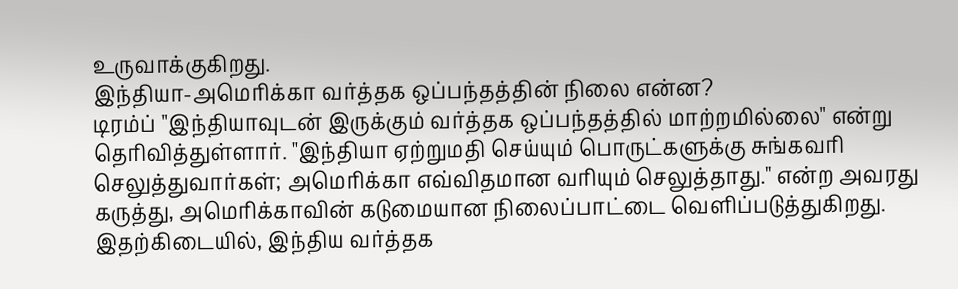உருவாக்குகிறது.
இந்தியா-அமெரிக்கா வர்த்தக ஒப்பந்தத்தின் நிலை என்ன?
டிரம்ப் "இந்தியாவுடன் இருக்கும் வர்த்தக ஒப்பந்தத்தில் மாற்றமில்லை" என்று தெரிவித்துள்ளார். "இந்தியா ஏற்றுமதி செய்யும் பொருட்களுக்கு சுங்கவரி செலுத்துவார்கள்; அமெரிக்கா எவ்விதமான வரியும் செலுத்தாது." என்ற அவரது கருத்து, அமெரிக்காவின் கடுமையான நிலைப்பாட்டை வெளிப்படுத்துகிறது.
இதற்கிடையில், இந்திய வர்த்தக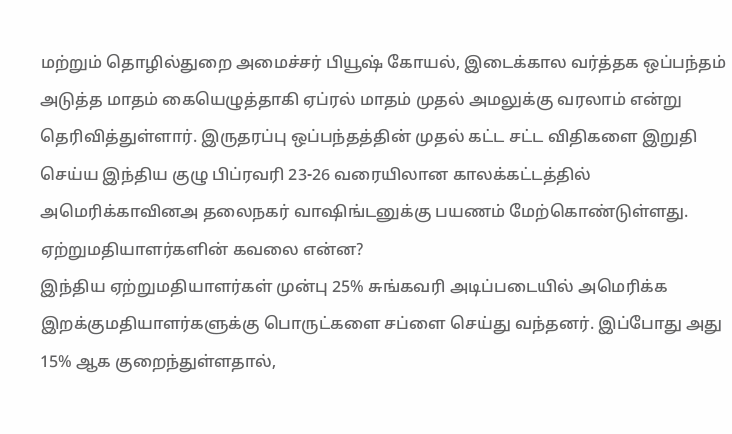மற்றும் தொழில்துறை அமைச்சர் பியூஷ் கோயல், இடைக்கால வர்த்தக ஒப்பந்தம் அடுத்த மாதம் கையெழுத்தாகி ஏப்ரல் மாதம் முதல் அமலுக்கு வரலாம் என்று தெரிவித்துள்ளார். இருதரப்பு ஒப்பந்தத்தின் முதல் கட்ட சட்ட விதிகளை இறுதி செய்ய இந்திய குழு பிப்ரவரி 23-26 வரையிலான காலக்கட்டத்தில் அமெரிக்காவினஅ தலைநகர் வாஷிங்டனுக்கு பயணம் மேற்கொண்டுள்ளது.
ஏற்றுமதியாளர்களின் கவலை என்ன?
இந்திய ஏற்றுமதியாளர்கள் முன்பு 25% சுங்கவரி அடிப்படையில் அமெரிக்க இறக்குமதியாளர்களுக்கு பொருட்களை சப்ளை செய்து வந்தனர். இப்போது அது 15% ஆக குறைந்துள்ளதால்,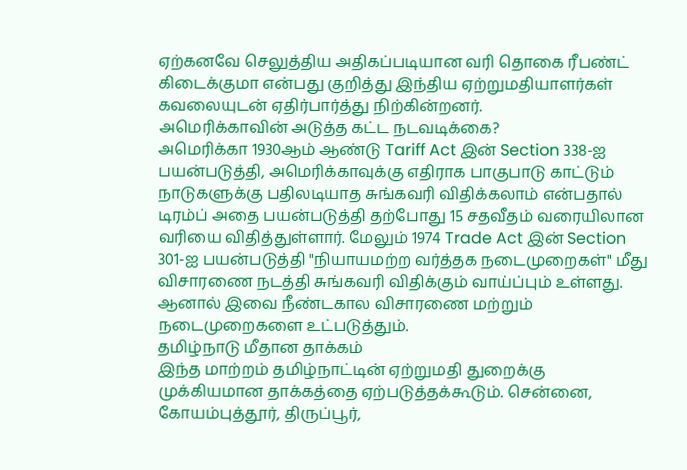ஏற்கனவே செலுத்திய அதிகப்படியான வரி தொகை ரீபண்ட் கிடைக்குமா என்பது குறித்து இந்திய ஏற்றுமதியாளர்கள் கவலையுடன் ஏதிர்பார்த்து நிற்கின்றனர்.
அமெரிக்காவின் அடுத்த கட்ட நடவடிக்கை?
அமெரிக்கா 1930ஆம் ஆண்டு Tariff Act இன் Section 338-ஐ பயன்படுத்தி, அமெரிக்காவுக்கு எதிராக பாகுபாடு காட்டும் நாடுகளுக்கு பதிலடியாத சுங்கவரி விதிக்கலாம் என்பதால் டிரம்ப் அதை பயன்படுத்தி தற்போது 15 சதவீதம் வரையிலான வரியை விதித்துள்ளார். மேலும் 1974 Trade Act இன் Section 301-ஐ பயன்படுத்தி "நியாயமற்ற வர்த்தக நடைமுறைகள்" மீது விசாரணை நடத்தி சுங்கவரி விதிக்கும் வாய்ப்பும் உள்ளது. ஆனால் இவை நீண்டகால விசாரணை மற்றும் நடைமுறைகளை உட்படுத்தும்.
தமிழ்நாடு மீதான தாக்கம்
இந்த மாற்றம் தமிழ்நாட்டின் ஏற்றுமதி துறைக்கு முக்கியமான தாக்கத்தை ஏற்படுத்தக்கூடும். சென்னை, கோயம்புத்தூர், திருப்பூர்,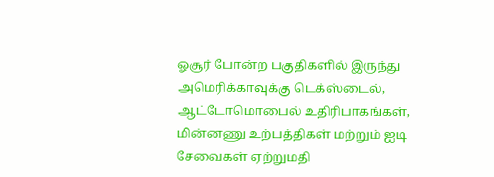ஓசூர் போன்ற பகுதிகளில் இருந்து அமெரிக்காவுக்கு டெக்ஸ்டைல், ஆட்டோமொபைல் உதிரிபாகங்கள், மின்னணு உற்பத்திகள் மற்றும் ஐடி சேவைகள் ஏற்றுமதி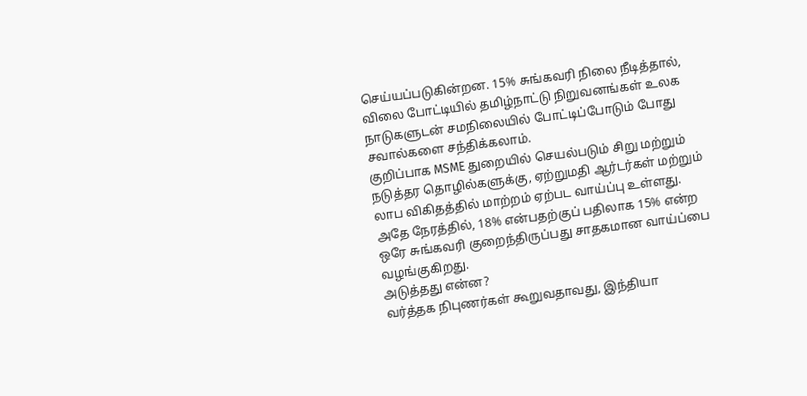செய்யப்படுகின்றன. 15% சுங்கவரி நிலை நீடித்தால், விலை போட்டியில் தமிழ்நாட்டு நிறுவனங்கள் உலக நாடுகளுடன் சமநிலையில் போட்டிப்போடும் போது சவால்களை சந்திக்கலாம்.
குறிப்பாக MSME துறையில் செயல்படும் சிறு மற்றும் நடுத்தர தொழில்களுக்கு, ஏற்றுமதி ஆர்டர்கள் மற்றும் லாப விகிதத்தில் மாற்றம் ஏற்பட வாய்ப்பு உள்ளது. அதே நேரத்தில், 18% என்பதற்குப் பதிலாக 15% என்ற ஒரே சுங்கவரி குறைந்திருப்பது சாதகமான வாய்ப்பை வழங்குகிறது.
அடுத்தது என்ன?
வர்த்தக நிபுணர்கள் கூறுவதாவது, இந்தியா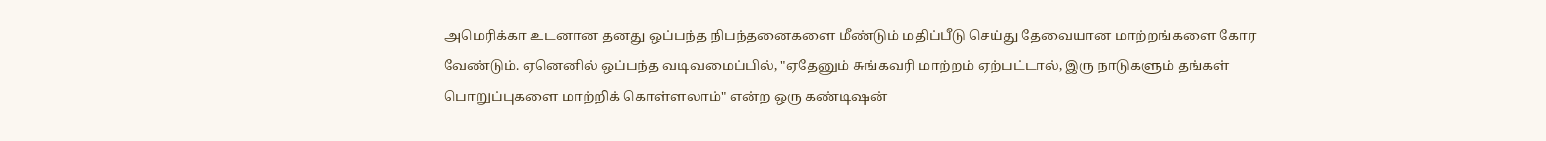அமெரிக்கா உடனான தனது ஒப்பந்த நிபந்தனைகளை மீண்டும் மதிப்பீடு செய்து தேவையான மாற்றங்களை கோர வேண்டும். ஏனெனில் ஒப்பந்த வடிவமைப்பில், "ஏதேனும் சுங்கவரி மாற்றம் ஏற்பட்டால், இரு நாடுகளும் தங்கள் பொறுப்புகளை மாற்றிக் கொள்ளலாம்" என்ற ஒரு கண்டிஷன்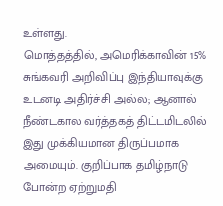உள்ளது.
மொத்தத்தில், அமெரிக்காவின் 15% சுங்கவரி அறிவிப்பு இந்தியாவுக்கு உடனடி அதிர்ச்சி அல்ல; ஆனால் நீண்டகால வர்த்தகத் திட்டமிடலில் இது முக்கியமான திருப்பமாக அமையும். குறிப்பாக தமிழ்நாடு போன்ற ஏற்றுமதி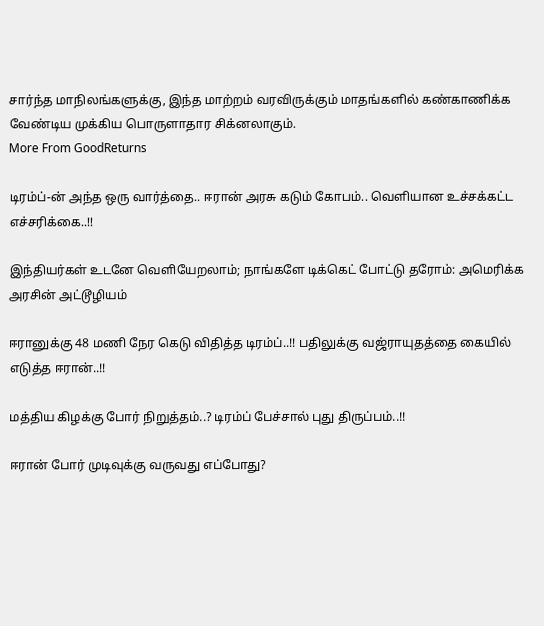சார்ந்த மாநிலங்களுக்கு, இந்த மாற்றம் வரவிருக்கும் மாதங்களில் கண்காணிக்க வேண்டிய முக்கிய பொருளாதார சிக்னலாகும்.
More From GoodReturns

டிரம்ப்-ன் அந்த ஒரு வார்த்தை.. ஈரான் அரசு கடும் கோபம்.. வெளியான உச்சக்கட்ட எச்சரிக்கை..!!

இந்தியர்கள் உடனே வெளியேறலாம்; நாங்களே டிக்கெட் போட்டு தரோம்: அமெரிக்க அரசின் அட்டூழியம்

ஈரானுக்கு 48 மணி நேர கெடு விதித்த டிரம்ப்..!! பதிலுக்கு வஜ்ராயுதத்தை கையில் எடுத்த ஈரான்..!!

மத்திய கிழக்கு போர் நிறுத்தம்..? டிரம்ப் பேச்சால் புது திருப்பம்..!!

ஈரான் போர் முடிவுக்கு வருவது எப்போது?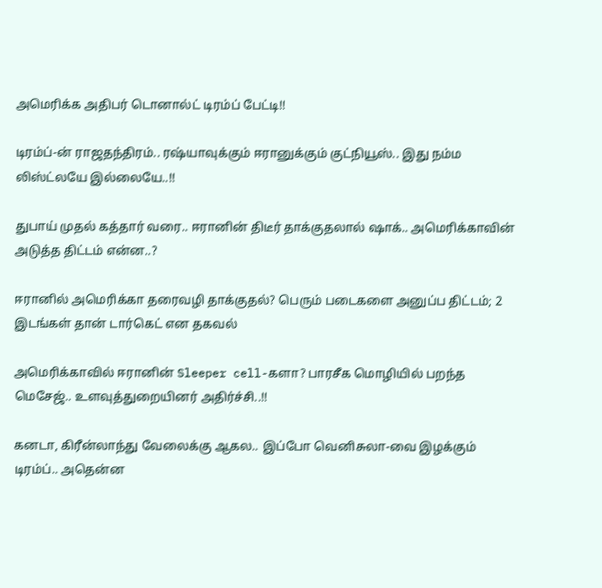அமெரிக்க அதிபர் டொனால்ட் டிரம்ப் பேட்டி!!

டிரம்ப்-ன் ராஜதந்திரம்.. ரஷ்யாவுக்கும் ஈரானுக்கும் குட்நியூஸ்.. இது நம்ம லிஸ்ட்லயே இல்லையே..!!

துபாய் முதல் கத்தார் வரை.. ஈரானின் திடீர் தாக்குதலால் ஷாக்.. அமெரிக்காவின் அடுத்த திட்டம் என்ன..?

ஈரானில் அமெரிக்கா தரைவழி தாக்குதல்? பெரும் படைகளை அனுப்ப திட்டம்; 2 இடங்கள் தான் டார்கெட் என தகவல்

அமெரிக்காவில் ஈரானின் Sleeper cell-களா? பாரசீக மொழியில் பறந்த மெசேஜ்.. உளவுத்துறையினர் அதிர்ச்சி..!!

கனடா, கிரீன்லாந்து வேலைக்கு ஆகல.. இப்போ வெனிசுலா-வை இழக்கும் டிரம்ப்.. அதென்ன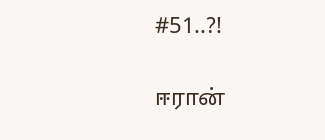#51..?!

ஈரான்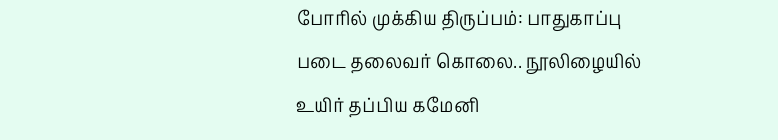போரில் முக்கிய திருப்பம்: பாதுகாப்பு படை தலைவர் கொலை.. நூலிழையில் உயிர் தப்பிய கமேனி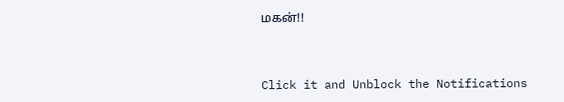மகன்!!



Click it and Unblock the Notifications